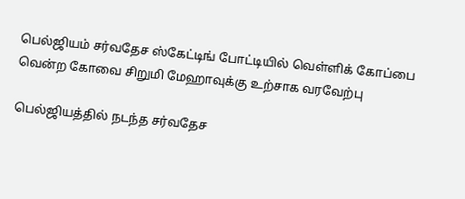பெல்ஜியம் சர்வதேச ஸ்கேட்டிங் போட்டியில் வெள்ளிக் கோப்பை வென்ற கோவை சிறுமி மேஹாவுக்கு உற்சாக வரவேற்பு

பெல்ஜியத்தில் நடந்த சர்வதேச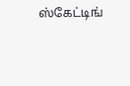ஸ்கேட்டிங்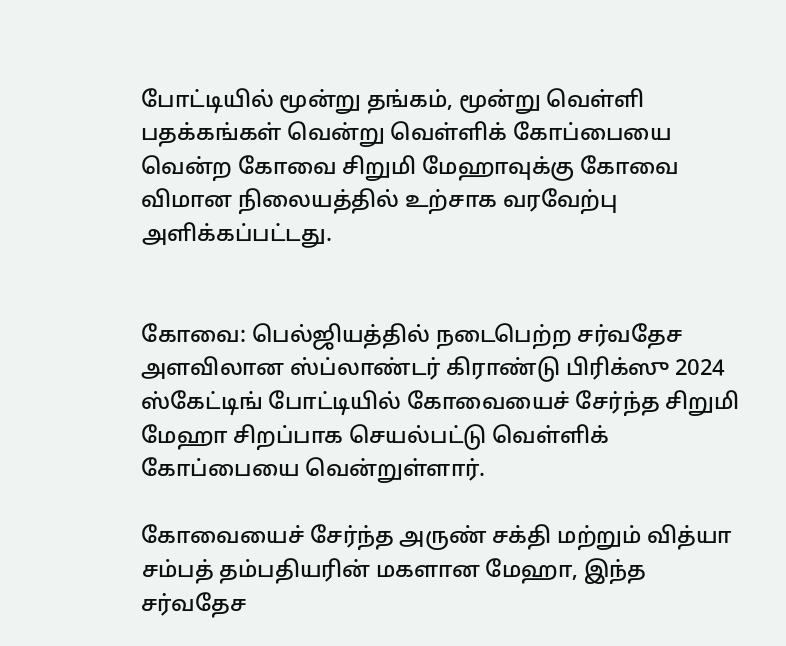போட்டியில் மூன்று தங்கம், மூன்று வெள்ளி பதக்கங்கள் வென்று வெள்ளிக் கோப்பையை வென்ற கோவை சிறுமி மேஹாவுக்கு கோவை விமான நிலையத்தில் உற்சாக வரவேற்பு அளிக்கப்பட்டது.


கோவை: பெல்ஜியத்தில் நடைபெற்ற சர்வதேச அளவிலான ஸ்ப்லாண்டர் கிராண்டு பிரிக்ஸு 2024 ஸ்கேட்டிங் போட்டியில் கோவையைச் சேர்ந்த சிறுமி மேஹா சிறப்பாக செயல்பட்டு வெள்ளிக் கோப்பையை வென்றுள்ளார்.

கோவையைச் சேர்ந்த அருண் சக்தி மற்றும் வித்யா சம்பத் தம்பதியரின் மகளான மேஹா, இந்த சர்வதேச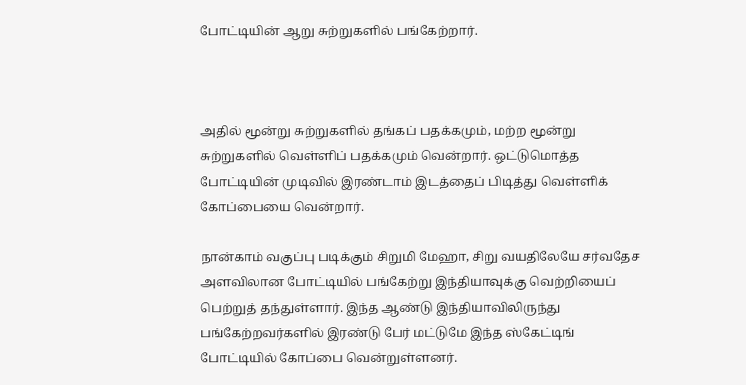போட்டியின் ஆறு சுற்றுகளில் பங்கேற்றார்.



அதில் மூன்று சுற்றுகளில் தங்கப் பதக்கமும், மற்ற மூன்று சுற்றுகளில் வெள்ளிப் பதக்கமும் வென்றார். ஒட்டுமொத்த போட்டியின் முடிவில் இரண்டாம் இடத்தைப் பிடித்து வெள்ளிக் கோப்பையை வென்றார்.

நான்காம் வகுப்பு படிக்கும் சிறுமி மேஹா, சிறு வயதிலேயே சர்வதேச அளவிலான போட்டியில் பங்கேற்று இந்தியாவுக்கு வெற்றியைப் பெற்றுத் தந்துள்ளார். இந்த ஆண்டு இந்தியாவிலிருந்து பங்கேற்றவர்களில் இரண்டு பேர் மட்டுமே இந்த ஸ்கேட்டிங் போட்டியில் கோப்பை வென்றுள்ளனர்.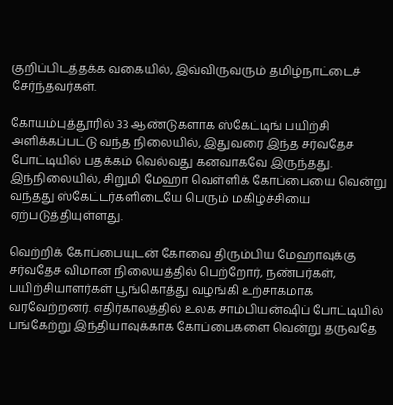குறிப்பிடத்தக்க வகையில், இவ்விருவரும் தமிழ்நாட்டைச் சேர்ந்தவர்கள்.

கோயம்புத்தூரில் 33 ஆண்டுகளாக ஸ்கேட்டிங் பயிற்சி அளிக்கப்பட்டு வந்த நிலையில், இதுவரை இந்த சர்வதேச போட்டியில் பதக்கம் வெல்வது கனவாகவே இருந்தது. இந்நிலையில், சிறுமி மேஹா வெள்ளிக் கோப்பையை வென்று வந்தது ஸ்கேட்டர்களிடையே பெரும் மகிழ்ச்சியை ஏற்படுத்தியுள்ளது.

வெற்றிக் கோப்பையுடன் கோவை திரும்பிய மேஹாவுக்கு சர்வதேச விமான நிலையத்தில் பெற்றோர், நண்பர்கள், பயிற்சியாளர்கள் பூங்கொத்து வழங்கி உற்சாகமாக வரவேற்றனர். எதிர்காலத்தில் உலக சாம்பியன்ஷிப் போட்டியில் பங்கேற்று இந்தியாவுக்காக கோப்பைகளை வென்று தருவதே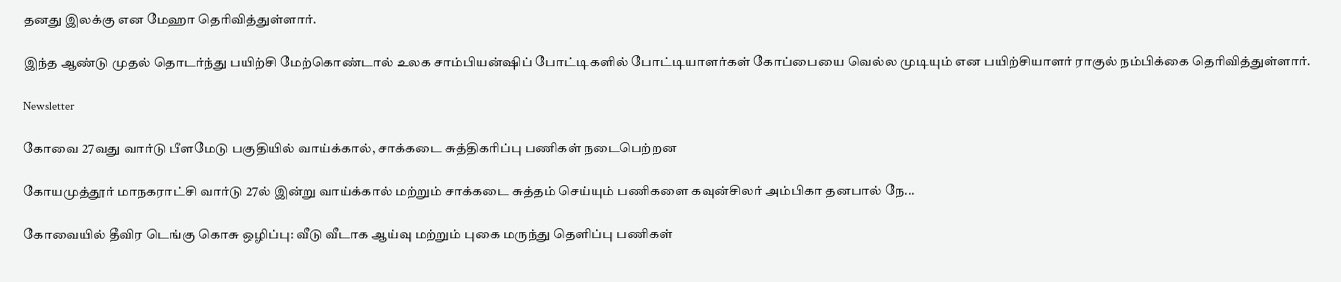தனது இலக்கு என மேஹா தெரிவித்துள்ளார்.

இந்த ஆண்டு முதல் தொடர்ந்து பயிற்சி மேற்கொண்டால் உலக சாம்பியன்ஷிப் போட்டிகளில் போட்டியாளர்கள் கோப்பையை வெல்ல முடியும் என பயிற்சியாளர் ராகுல் நம்பிக்கை தெரிவித்துள்ளார்.

Newsletter

கோவை 27வது வார்டு பீளமேடு பகுதியில் வாய்க்கால், சாக்கடை சுத்திகரிப்பு பணிகள் நடைபெற்றன

கோயமுத்தூர் மாநகராட்சி வார்டு 27ல் இன்று வாய்க்கால் மற்றும் சாக்கடை சுத்தம் செய்யும் பணிகளை கவுன்சிலர் அம்பிகா தனபால் நே...

கோவையில் தீவிர டெங்கு கொசு ஒழிப்பு: வீடு வீடாக ஆய்வு மற்றும் புகை மருந்து தெளிப்பு பணிகள்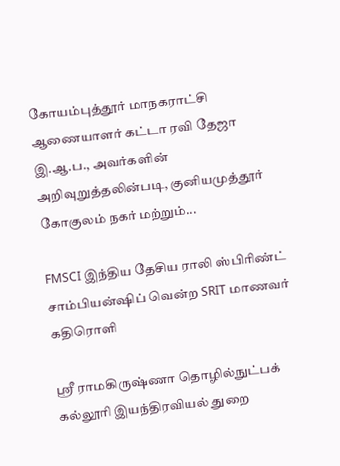கோயம்புத்தூர் மாநகராட்சி ஆணையாளர் கட்டா ரவி தேஜா இ.ஆ.ப., அவர்களின் அறிவுறுத்தலின்படி, குனியமுத்தூர் கோகுலம் நகர் மற்றும்...

FMSCI இந்திய தேசிய ராலி ஸ்பிரிண்ட் சாம்பியன்ஷிப் வென்ற SRIT மாணவர் கதிரொளி

ஸ்ரீ ராமகிருஷ்ணா தொழில்நுட்பக் கல்லூரி இயந்திரவியல் துறை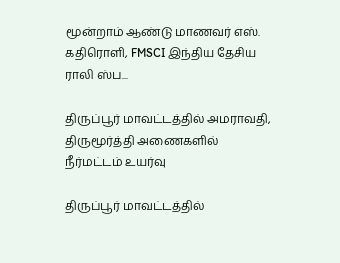மூன்றாம் ஆண்டு மாணவர் எஸ். கதிரொளி, FMSCI இந்திய தேசிய ராலி ஸ்ப...

திருப்பூர் மாவட்டத்தில் அமராவதி, திருமூர்த்தி அணைகளில் நீர்மட்டம் உயர்வு

திருப்பூர் மாவட்டத்தில்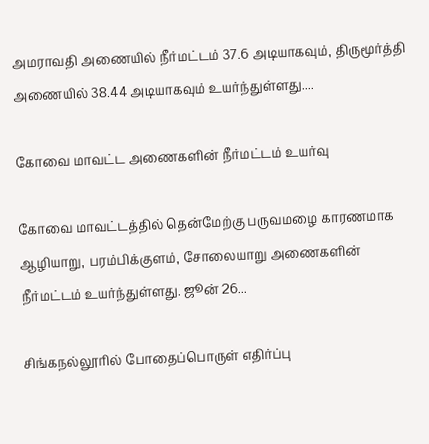அமராவதி அணையில் நீர்மட்டம் 37.6 அடியாகவும், திருமூர்த்தி அணையில் 38.44 அடியாகவும் உயர்ந்துள்ளது....

கோவை மாவட்ட அணைகளின் நீர்மட்டம் உயர்வு

கோவை மாவட்டத்தில் தென்மேற்கு பருவமழை காரணமாக ஆழியாறு, பரம்பிக்குளம், சோலையாறு அணைகளின் நீர்மட்டம் உயர்ந்துள்ளது. ஜூன் 26...

சிங்கநல்லூரில் போதைப்பொருள் எதிர்ப்பு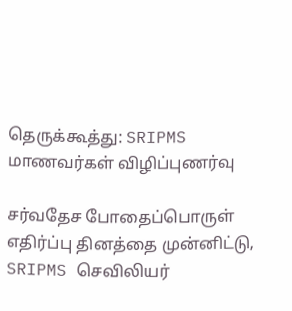தெருக்கூத்து: SRIPMS மாணவர்கள் விழிப்புணர்வு

சர்வதேச போதைப்பொருள் எதிர்ப்பு தினத்தை முன்னிட்டு, SRIPMS செவிலியர்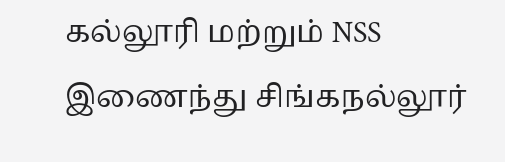கல்லூரி மற்றும் NSS இணைந்து சிங்கநல்லூர்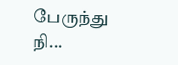பேருந்து நி...